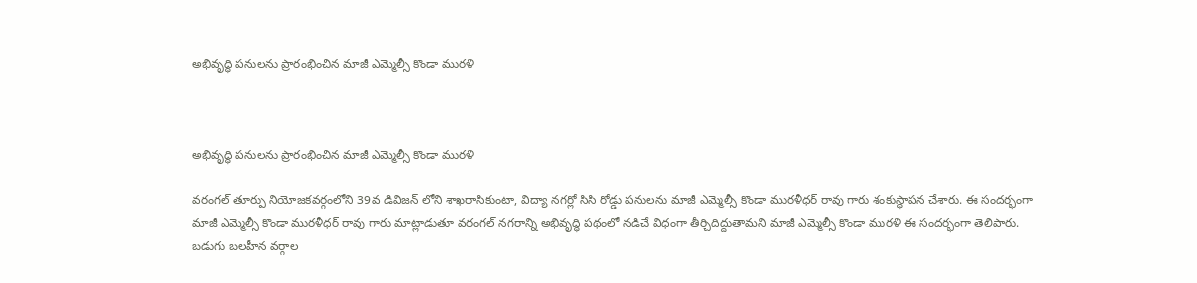అభివృద్ధి పనులను ప్రారంభించిన మాజీ ఎమ్మెల్సీ కొండా మురళి



అభివృద్ధి పనులను ప్రారంభించిన మాజీ ఎమ్మెల్సీ కొండా మురళి

వరంగల్ తూర్పు నియోజకవర్గంలోని 39వ డివిజన్ లోని శాఖరాసికుంటా, విద్యా నగర్లో సిసి రోడ్డు పనులను మాజీ ఎమ్మెల్సీ కొండా మురళీధర్ రావు గారు శంకుస్థాపన చేశారు. ఈ సందర్భంగా మాజీ ఎమ్మెల్సీ కొండా మురళీధర్ రావు గారు మాట్లాడుతూ వరంగల్ నగరాన్ని అభివృద్ధి పథంలో నడిచే విధంగా తీర్చిదిద్దుతామని మాజీ ఎమ్మెల్సీ కొండా మురళి ఈ సందర్భంగా తెలిపారు. బడుగు బలహీన వర్గాల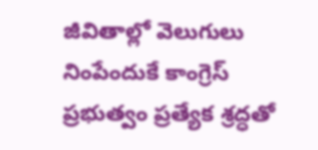జీవితాల్లో వెలుగులు నింపేందుకే కాంగ్రెస్ ప్రభుత్వం ప్రత్యేక శ్రద్ధతో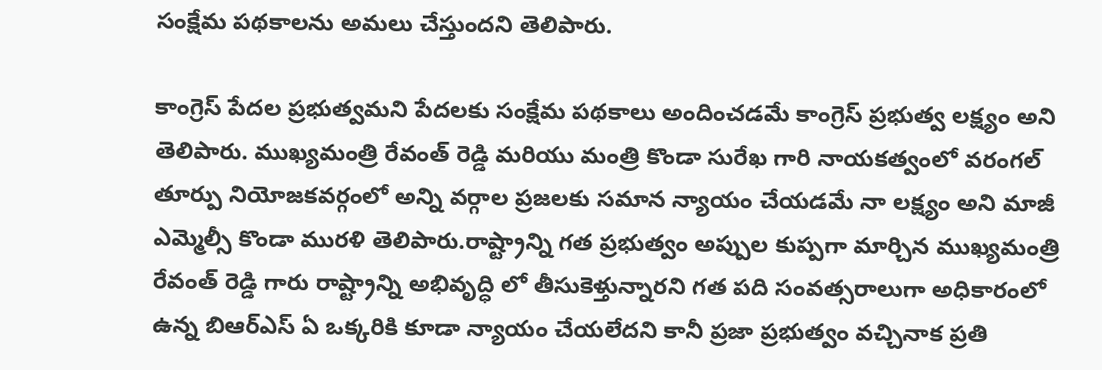సంక్షేమ పథకాలను అమలు చేస్తుందని తెలిపారు.

కాంగ్రెస్ పేదల ప్రభుత్వమని పేదలకు సంక్షేమ పథకాలు అందించడమే కాంగ్రెస్ ప్రభుత్వ లక్ష్యం అని తెలిపారు. ముఖ్యమంత్రి రేవంత్ రెడ్డి మరియు మంత్రి కొండా సురేఖ గారి నాయకత్వంలో వరంగల్ తూర్పు నియోజకవర్గంలో అన్ని వర్గాల ప్రజలకు సమాన న్యాయం చేయడమే నా లక్ష్యం అని మాజీ ఎమ్మెల్సీ కొండా మురళి తెలిపారు.రాష్ట్రాన్ని గత ప్రభుత్వం అప్పుల కుప్పగా మార్చిన ముఖ్యమంత్రి రేవంత్ రెడ్డి గారు రాష్ట్రాన్ని అభివృద్ధి లో తీసుకెళ్తున్నారని గత పది సంవత్సరాలుగా అధికారంలో ఉన్న బిఆర్ఎస్ ఏ ఒక్కరికి కూడా న్యాయం చేయలేదని కానీ ప్రజా ప్రభుత్వం వచ్చినాక ప్రతి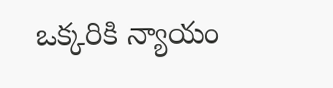ఒక్కరికి న్యాయం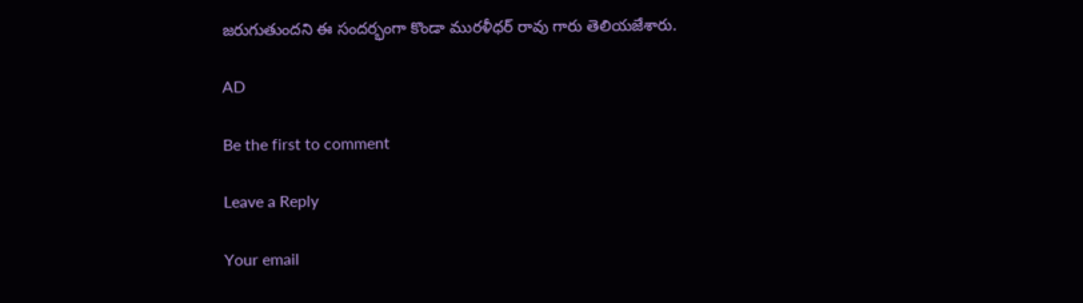జరుగుతుందని ఈ సందర్భంగా కొండా మురళీధర్ రావు గారు తెలియజేశారు.

AD

Be the first to comment

Leave a Reply

Your email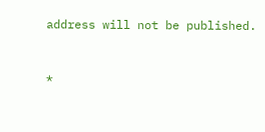address will not be published.


*